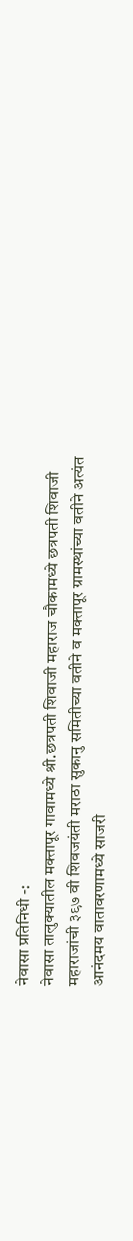नेवासा प्रतिनिधी -:
नेवासा तालुक्यातील मक्तापूर गावामध्ये श्री.छत्रपती शिवाजी महाराज चौकामध्ये छत्रपती शिवाजी महाराजांची ३९७ वी शिवजयंती मराठा सुकानु समितीच्या वतीने व मक्तापूर ग्रामस्थांच्या वतीने अत्यंत आनंदमय वातावरणामध्ये साजरी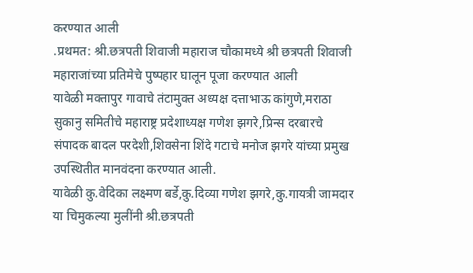करण्यात आली
.प्रथमत: श्री.छत्रपती शिवाजी महाराज चौकामध्ये श्री छत्रपती शिवाजी महाराजांच्या प्रतिमेचे पुष्पहार घालून पूजा करण्यात आली
यावेळी मक्तापुर गावाचे तंटामुक्त अध्यक्ष दत्ताभाऊ कांगुणे,मराठा सुकानु समितीचे महाराष्ट्र प्रदेशाध्यक्ष गणेश झगरे,प्रिन्स दरबारचे संपादक बादल परदेशी,शिवसेना शिंदे गटाचे मनोज झगरे यांच्या प्रमुख उपस्थितीत मानवंदना करण्यात आली.
यावेळी कु.वेदिका लक्ष्मण बर्डे,कु.दिव्या गणेश झगरे,कु.गायत्री जामदार या चिमुकल्या मुलींनी श्री.छत्रपती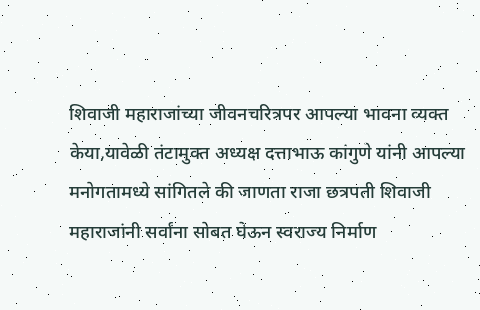शिवाजी महाराजांच्या जीवनचरित्रपर आपल्या भावना व्यक्त केया,यावेळी तंटामुक्त अध्यक्ष दत्ताभाऊ कांगुणे यांनी आपल्या मनोगतामध्ये सांगितले की जाणता राजा छत्रपती शिवाजी महाराजांनी सर्वांना सोबत घेऊन स्वराज्य निर्माण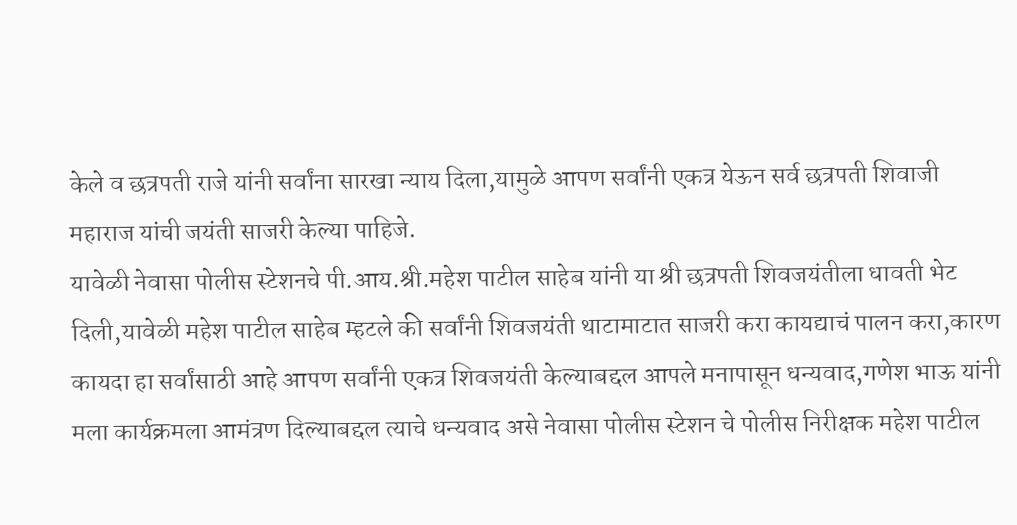केले व छत्रपती राजे यांनी सर्वांना सारखा न्याय दिला,यामुळे आपण सर्वांनी एकत्र येऊन सर्व छत्रपती शिवाजी महाराज यांची जयंती साजरी केल्या पाहिजे.
यावेळी नेवासा पोलीस स्टेशनचे पी.आय.श्री.महेश पाटील साहेब यांनी या श्री छत्रपती शिवजयंतीला धावती भेट दिली,यावेळी महेश पाटील साहेब म्हटले की सर्वांनी शिवजयंती थाटामाटात साजरी करा कायद्याचं पालन करा,कारण कायदा हा सर्वांसाठी आहे आपण सर्वांनी एकत्र शिवजयंती केल्याबद्दल आपले मनापासून धन्यवाद,गणेश भाऊ यांनी मला कार्यक्रमला आमंत्रण दिल्याबद्दल त्याचे धन्यवाद असे नेवासा पोलीस स्टेशन चे पोलीस निरीक्षक महेश पाटील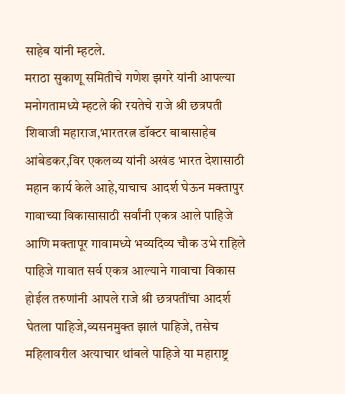साहेब यांनी म्हटले.
मराठा सुकाणू समितीचे गणेश झगरे यांनी आपल्या मनोगतामध्ये म्हटले की रयतेचे राजे श्री छत्रपती शिवाजी महाराज,भारतरत्न डॉक्टर बाबासाहेब आंबेडकर,विर एकलव्य यांनी अखंड भारत देशासाठी महान कार्य केले आहे,याचाच आदर्श घेऊन मक्तापुर गावाच्या विकासासाठी सर्वांनी एकत्र आले पाहिजे आणि मक्तापूर गावामध्ये भव्यदिव्य चौक उभे राहिले पाहिजे गावात सर्व एकत्र आल्याने गावाचा विकास होईल तरुणांनी आपले राजे श्री छत्रपतींचा आदर्श घेतला पाहिजे,व्यसनमुक्त झालं पाहिजे, तसेच महिलावरील अत्याचार थांबले पाहिजे या महाराष्ट्र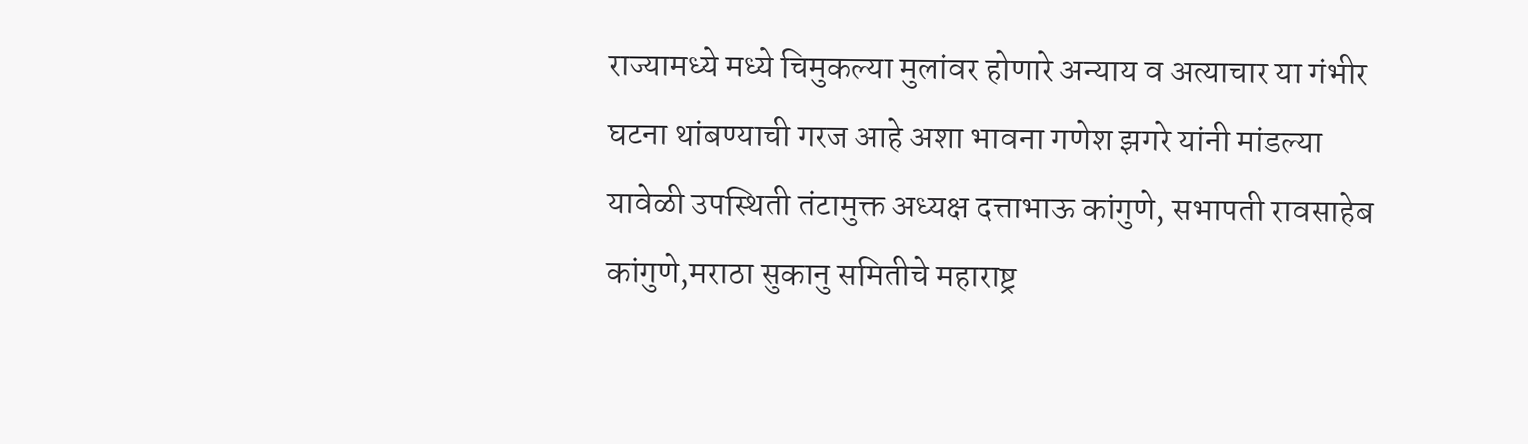राज्यामध्ये मध्ये चिमुकल्या मुलांवर होणारे अन्याय व अत्याचार या गंभीर घटना थांबण्याची गरज आहे अशा भावना गणेश झगरे यांनी मांडल्या
यावेळी उपस्थिती तंटामुक्त अध्यक्ष दत्ताभाऊ कांगुणे, सभापती रावसाहेब कांगुणे,मराठा सुकानु समितीचे महाराष्ट्र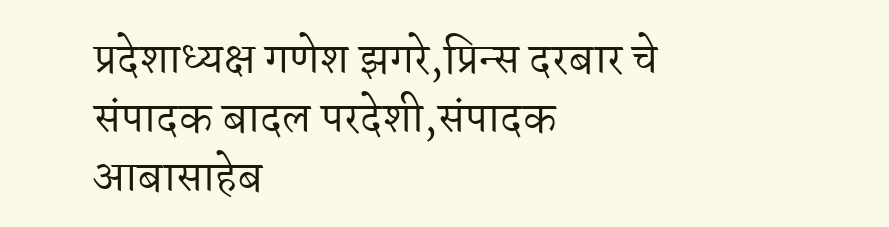प्रदेशाध्यक्ष गणेश झगरे,प्रिन्स दरबार चे संपादक बादल परदेशी,संपादक आबासाहेब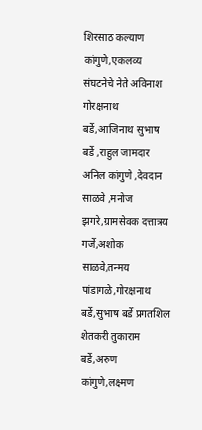शिरसाठ कल्याण कांगुणे,एकलव्य संघटनेचे नेते अविनाश गोरक्षनाथ बर्डे,आजिनाथ सुभाष बर्डे ,राहुल जामदार अनिल कांगुणे ,देवदान साळवे ,मनोज झगरे,ग्रामसेवक दत्तात्रय गर्जे,अशोक साळवे,तन्मय पांडागळे,गोरक्षनाथ बर्डे,सुभाष बर्डे प्रगतशिल शेतकरी तुकाराम बर्डे,अरुण कांगुणे,लक्ष्मण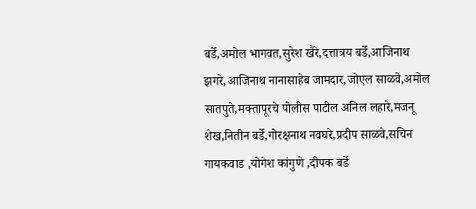बर्डे,अमोल भागवत,सुरेश खैरे,दत्तात्रय बर्डे,आजिनाथ झगरे,आजिनाथ नानासाहेब जामदार,जोएल साळवे,अमोल सातपुते,मक्तापूरचे पोलीस पाटील अनिल लहारे,मजनू शेख,नितीन बर्डे,गोरक्षनाथ नवघरे,प्रदीप साळवे,सचिन गायकवाड ,योगेश कांगुणे ,दीपक बर्डे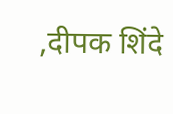,दीपक शिंदे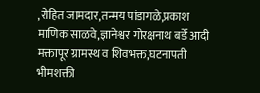,रोहित जामदार,तन्मय पांडागळे,प्रकाश माणिक साळवे,ज्ञानेश्वर गोरक्षनाथ बर्डे आदी मक्तापूर ग्रामस्थ व शिवभक्त,घटनापती भीमशक्ती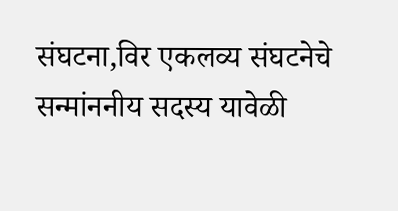संघटना,विर एकलव्य संघटनेचे सन्मांननीय सदस्य यावेळी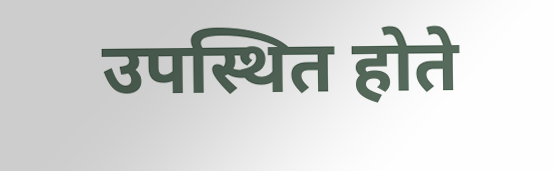उपस्थित होते